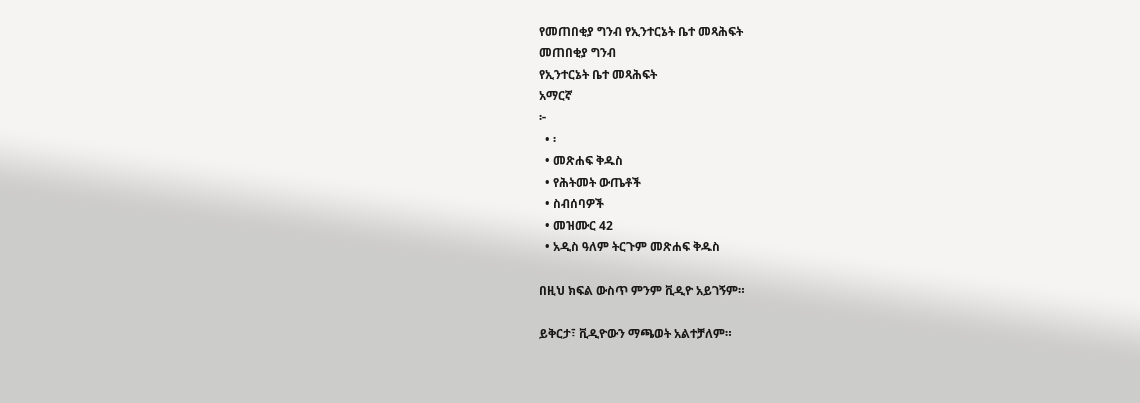የመጠበቂያ ግንብ የኢንተርኔት ቤተ መጻሕፍት
መጠበቂያ ግንብ
የኢንተርኔት ቤተ መጻሕፍት
አማርኛ
፦
  • ፡
  • መጽሐፍ ቅዱስ
  • የሕትመት ውጤቶች
  • ስብሰባዎች
  • መዝሙር 42
  • አዲስ ዓለም ትርጉም መጽሐፍ ቅዱስ

በዚህ ክፍል ውስጥ ምንም ቪዲዮ አይገኝም።

ይቅርታ፣ ቪዲዮውን ማጫወት አልተቻለም።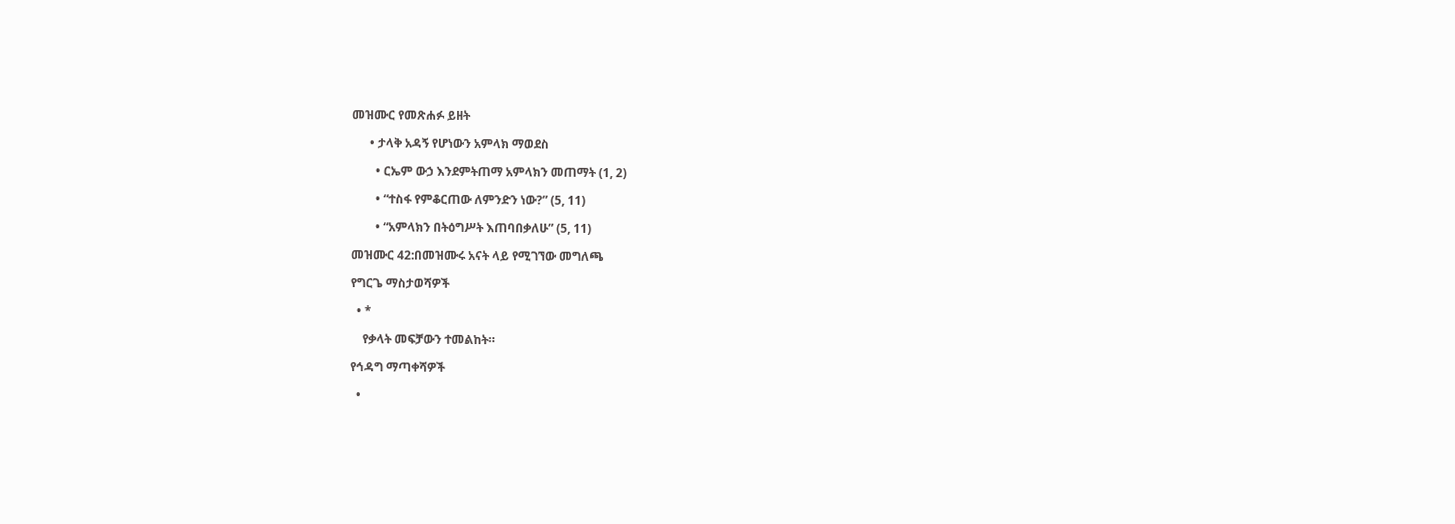መዝሙር የመጽሐፉ ይዘት

      • ታላቅ አዳኝ የሆነውን አምላክ ማወደስ

        • ርኤም ውኃ እንደምትጠማ አምላክን መጠማት (1, 2)

        • “ተስፋ የምቆርጠው ለምንድን ነው?” (5, 11)

        • “አምላክን በትዕግሥት እጠባበቃለሁ” (5, 11)

መዝሙር 42:በመዝሙሩ አናት ላይ የሚገኘው መግለጫ

የግርጌ ማስታወሻዎች

  • *

    የቃላት መፍቻውን ተመልከት።

የኅዳግ ማጣቀሻዎች

  •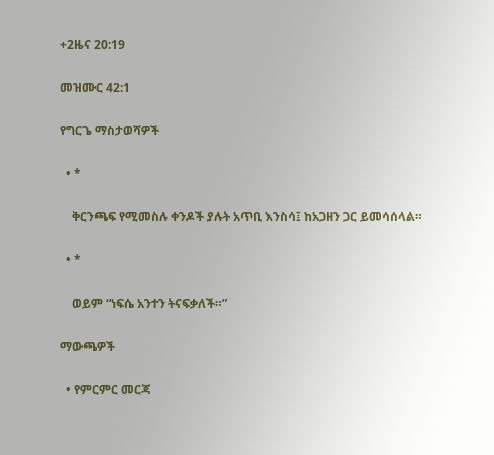+2ዜና 20:19

መዝሙር 42:1

የግርጌ ማስታወሻዎች

  • *

    ቅርንጫፍ የሚመስሉ ቀንዶች ያሉት አጥቢ እንስሳ፤ ከአጋዘን ጋር ይመሳሰላል።

  • *

    ወይም “ነፍሴ አንተን ትናፍቃለች።”

ማውጫዎች

  • የምርምር መርጃ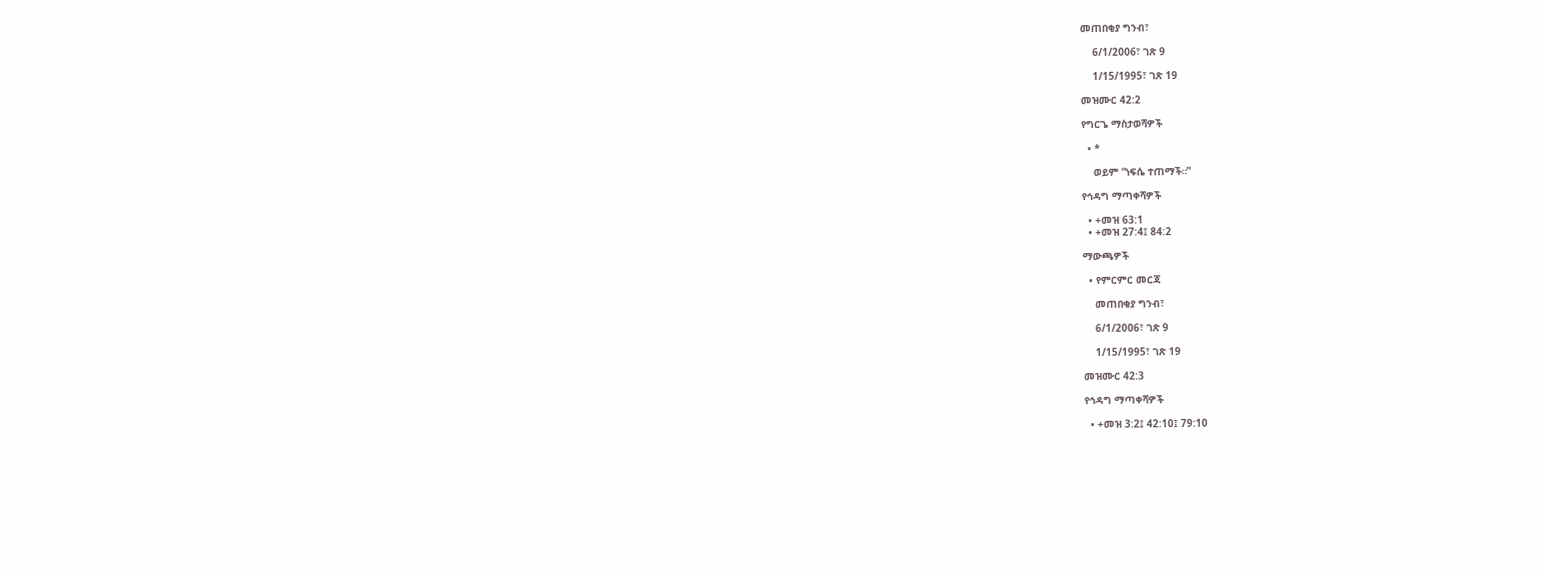መጠበቂያ ግንብ፣

    6/1/2006፣ ገጽ 9

    1/15/1995፣ ገጽ 19

መዝሙር 42:2

የግርጌ ማስታወሻዎች

  • *

    ወይም “ነፍሴ ተጠማች።”

የኅዳግ ማጣቀሻዎች

  • +መዝ 63:1
  • +መዝ 27:4፤ 84:2

ማውጫዎች

  • የምርምር መርጃ

    መጠበቂያ ግንብ፣

    6/1/2006፣ ገጽ 9

    1/15/1995፣ ገጽ 19

መዝሙር 42:3

የኅዳግ ማጣቀሻዎች

  • +መዝ 3:2፤ 42:10፤ 79:10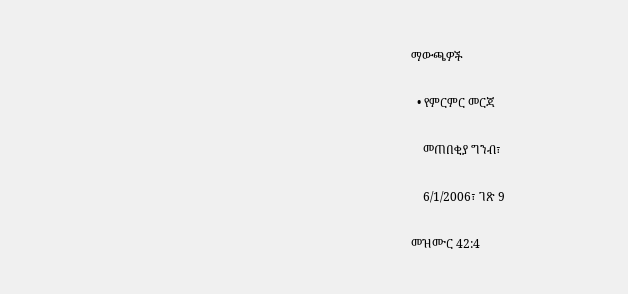ማውጫዎች

  • የምርምር መርጃ

    መጠበቂያ ግንብ፣

    6/1/2006፣ ገጽ 9

መዝሙር 42:4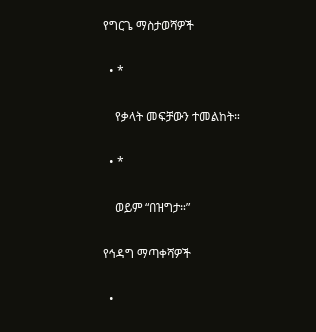የግርጌ ማስታወሻዎች

  • *

    የቃላት መፍቻውን ተመልከት።

  • *

    ወይም “በዝግታ።”

የኅዳግ ማጣቀሻዎች

  •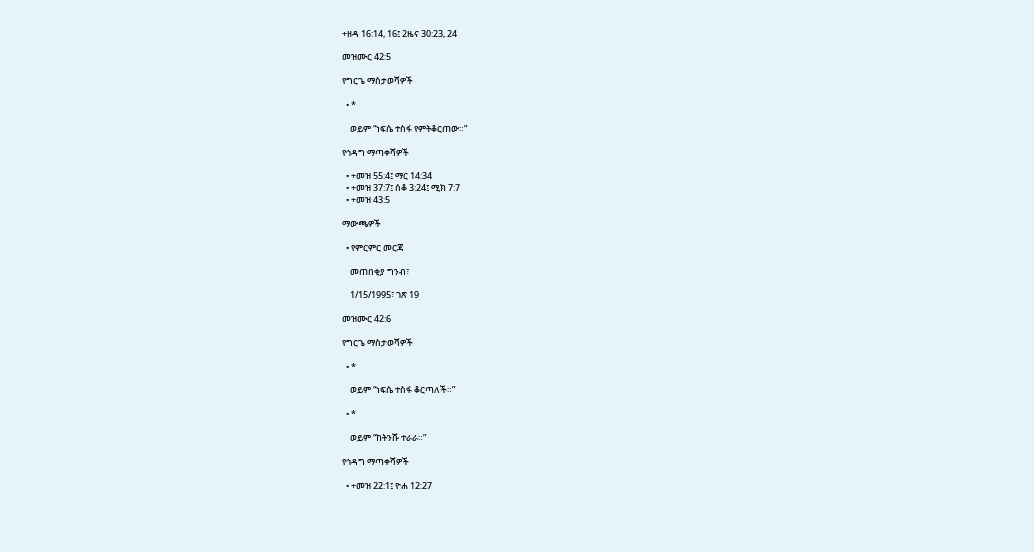+ዘዳ 16:14, 16፤ 2ዜና 30:23, 24

መዝሙር 42:5

የግርጌ ማስታወሻዎች

  • *

    ወይም “ነፍሴ ተስፋ የምትቆርጠው።”

የኅዳግ ማጣቀሻዎች

  • +መዝ 55:4፤ ማር 14:34
  • +መዝ 37:7፤ ሰቆ 3:24፤ ሚክ 7:7
  • +መዝ 43:5

ማውጫዎች

  • የምርምር መርጃ

    መጠበቂያ ግንብ፣

    1/15/1995፣ ገጽ 19

መዝሙር 42:6

የግርጌ ማስታወሻዎች

  • *

    ወይም “ነፍሴ ተስፋ ቆርጣለች።”

  • *

    ወይም “ከትንሹ ተራራ።”

የኅዳግ ማጣቀሻዎች

  • +መዝ 22:1፤ ዮሐ 12:27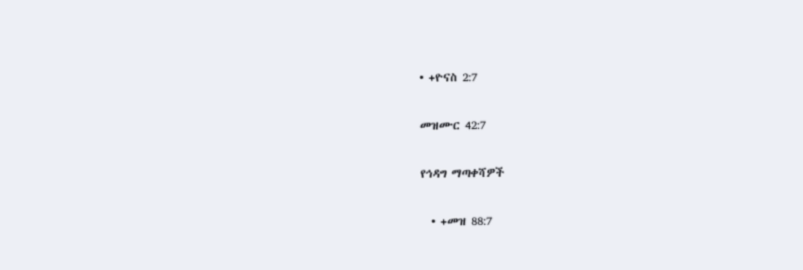• +ዮናስ 2:7

መዝሙር 42:7

የኅዳግ ማጣቀሻዎች

  • +መዝ 88:7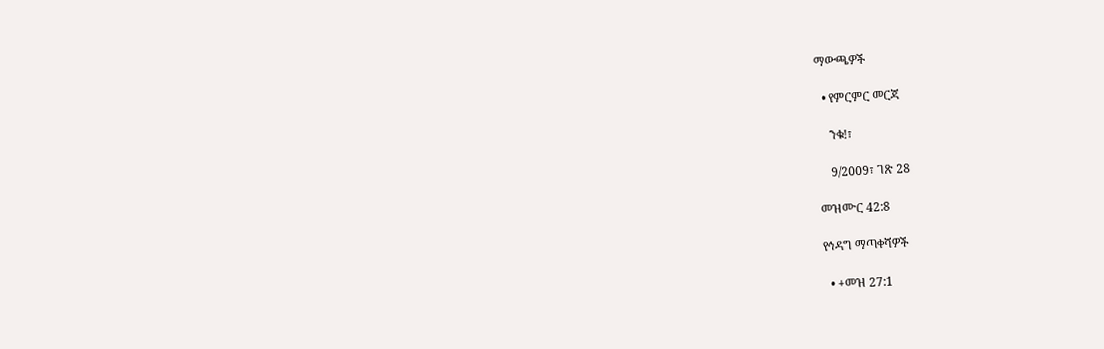ማውጫዎች

  • የምርምር መርጃ

    ንቁ!፣

    9/2009፣ ገጽ 28

መዝሙር 42:8

የኅዳግ ማጣቀሻዎች

  • +መዝ 27:1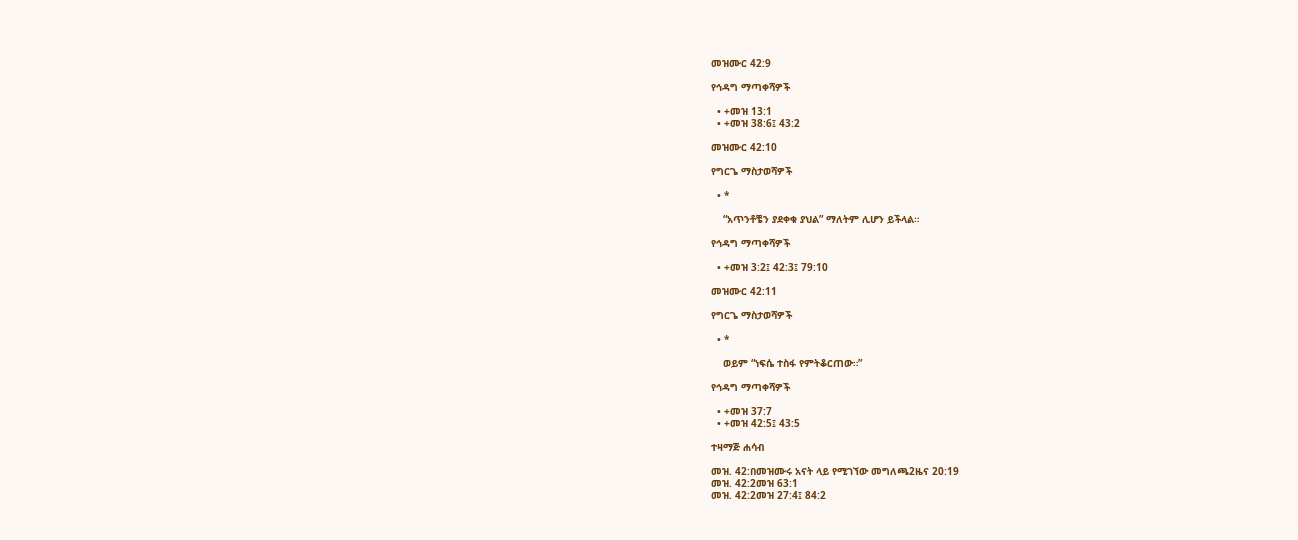መዝሙር 42:9

የኅዳግ ማጣቀሻዎች

  • +መዝ 13:1
  • +መዝ 38:6፤ 43:2

መዝሙር 42:10

የግርጌ ማስታወሻዎች

  • *

    “አጥንቶቼን ያደቀቁ ያህል” ማለትም ሊሆን ይችላል።

የኅዳግ ማጣቀሻዎች

  • +መዝ 3:2፤ 42:3፤ 79:10

መዝሙር 42:11

የግርጌ ማስታወሻዎች

  • *

    ወይም “ነፍሴ ተስፋ የምትቆርጠው።”

የኅዳግ ማጣቀሻዎች

  • +መዝ 37:7
  • +መዝ 42:5፤ 43:5

ተዛማጅ ሐሳብ

መዝ. 42:በመዝሙሩ አናት ላይ የሚገኘው መግለጫ2ዜና 20:19
መዝ. 42:2መዝ 63:1
መዝ. 42:2መዝ 27:4፤ 84:2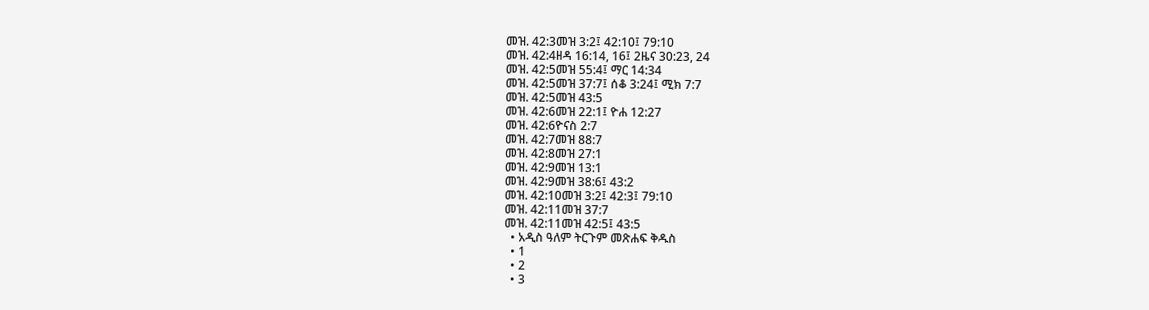መዝ. 42:3መዝ 3:2፤ 42:10፤ 79:10
መዝ. 42:4ዘዳ 16:14, 16፤ 2ዜና 30:23, 24
መዝ. 42:5መዝ 55:4፤ ማር 14:34
መዝ. 42:5መዝ 37:7፤ ሰቆ 3:24፤ ሚክ 7:7
መዝ. 42:5መዝ 43:5
መዝ. 42:6መዝ 22:1፤ ዮሐ 12:27
መዝ. 42:6ዮናስ 2:7
መዝ. 42:7መዝ 88:7
መዝ. 42:8መዝ 27:1
መዝ. 42:9መዝ 13:1
መዝ. 42:9መዝ 38:6፤ 43:2
መዝ. 42:10መዝ 3:2፤ 42:3፤ 79:10
መዝ. 42:11መዝ 37:7
መዝ. 42:11መዝ 42:5፤ 43:5
  • አዲስ ዓለም ትርጉም መጽሐፍ ቅዱስ
  • 1
  • 2
  • 3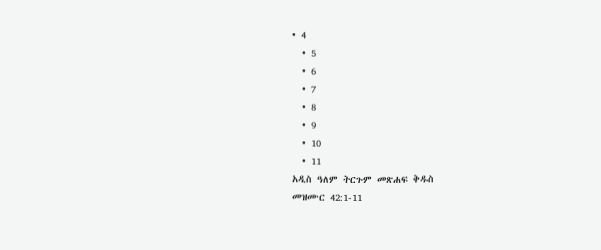• 4
  • 5
  • 6
  • 7
  • 8
  • 9
  • 10
  • 11
አዲስ ዓለም ትርጉም መጽሐፍ ቅዱስ
መዝሙር 42:1-11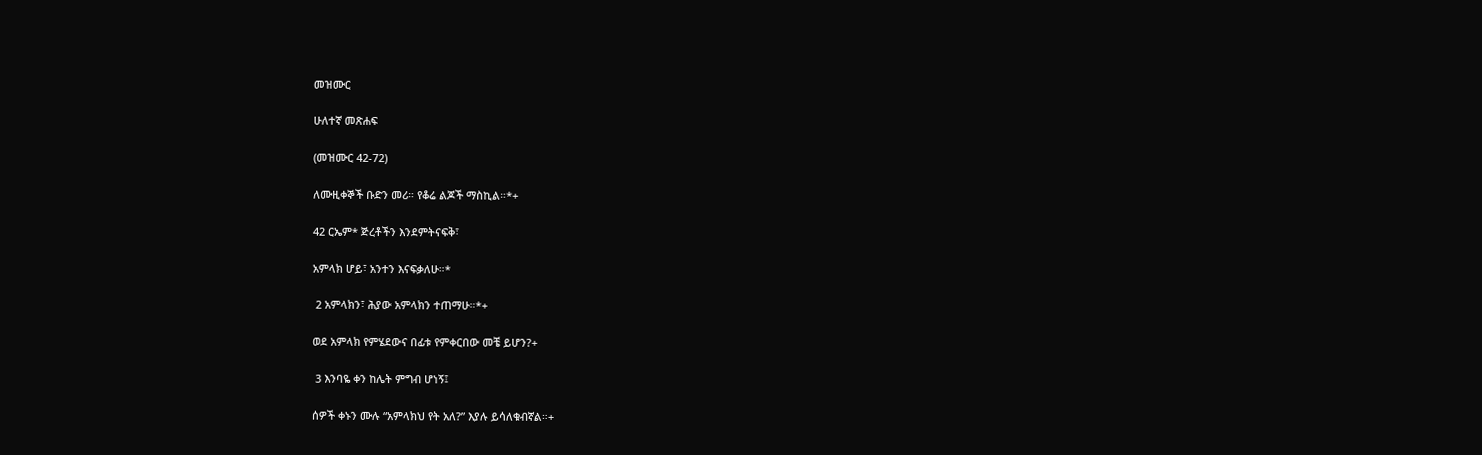መዝሙር

ሁለተኛ መጽሐፍ

(መዝሙር 42-72)

ለሙዚቀኞች ቡድን መሪ። የቆሬ ልጆች ማስኪል።*+

42 ርኤም* ጅረቶችን እንደምትናፍቅ፣

አምላክ ሆይ፣ አንተን እናፍቃለሁ።*

 2 አምላክን፣ ሕያው አምላክን ተጠማሁ።*+

ወደ አምላክ የምሄደውና በፊቱ የምቀርበው መቼ ይሆን?+

 3 እንባዬ ቀን ከሌት ምግብ ሆነኝ፤

ሰዎች ቀኑን ሙሉ “አምላክህ የት አለ?” እያሉ ይሳለቁብኛል።+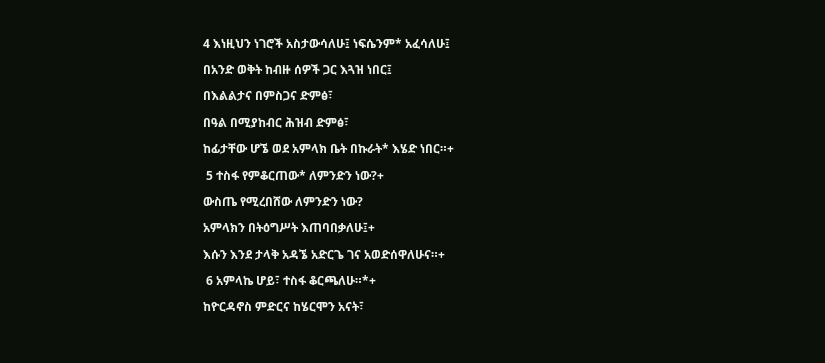4 እነዚህን ነገሮች አስታውሳለሁ፤ ነፍሴንም* አፈሳለሁ፤

በአንድ ወቅት ከብዙ ሰዎች ጋር እጓዝ ነበር፤

በእልልታና በምስጋና ድምፅ፣

በዓል በሚያከብር ሕዝብ ድምፅ፣

ከፊታቸው ሆኜ ወደ አምላክ ቤት በኩራት* እሄድ ነበር።+

 5 ተስፋ የምቆርጠው* ለምንድን ነው?+

ውስጤ የሚረበሸው ለምንድን ነው?

አምላክን በትዕግሥት እጠባበቃለሁ፤+

እሱን እንደ ታላቅ አዳኜ አድርጌ ገና አወድሰዋለሁና።+

 6 አምላኬ ሆይ፣ ተስፋ ቆርጫለሁ።*+

ከዮርዳኖስ ምድርና ከሄርሞን አናት፣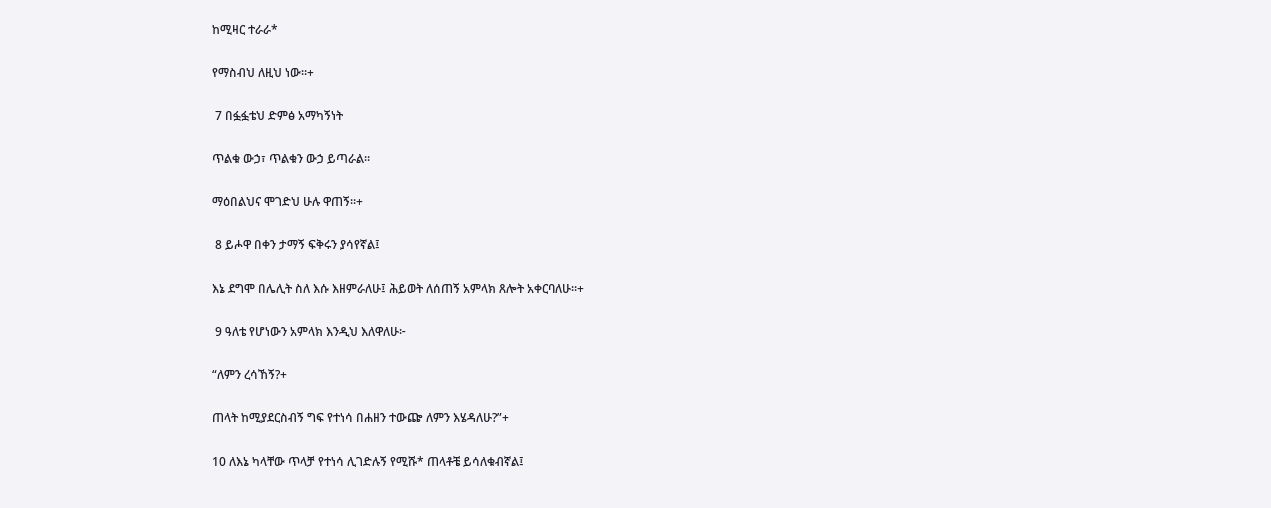ከሚዛር ተራራ*

የማስብህ ለዚህ ነው።+

 7 በፏፏቴህ ድምፅ አማካኝነት

ጥልቁ ውኃ፣ ጥልቁን ውኃ ይጣራል።

ማዕበልህና ሞገድህ ሁሉ ዋጠኝ።+

 8 ይሖዋ በቀን ታማኝ ፍቅሩን ያሳየኛል፤

እኔ ደግሞ በሌሊት ስለ እሱ እዘምራለሁ፤ ሕይወት ለሰጠኝ አምላክ ጸሎት አቀርባለሁ።+

 9 ዓለቴ የሆነውን አምላክ እንዲህ እለዋለሁ፦

“ለምን ረሳኸኝ?+

ጠላት ከሚያደርስብኝ ግፍ የተነሳ በሐዘን ተውጬ ለምን እሄዳለሁ?”+

10 ለእኔ ካላቸው ጥላቻ የተነሳ ሊገድሉኝ የሚሹ* ጠላቶቼ ይሳለቁብኛል፤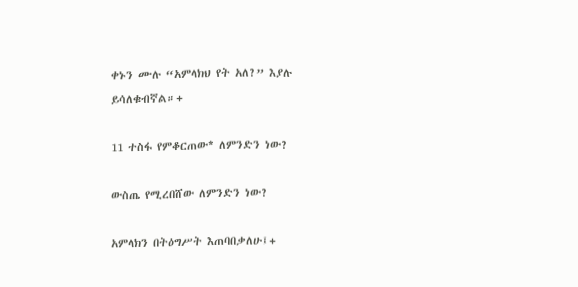ቀኑን ሙሉ “አምላክህ የት አለ?” እያሉ ይሳለቁብኛል።+

11 ተስፋ የምቆርጠው* ለምንድን ነው?

ውስጤ የሚረበሸው ለምንድን ነው?

አምላክን በትዕግሥት እጠባበቃለሁ፤+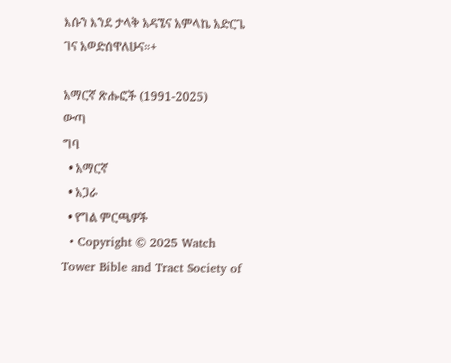እሱን እንደ ታላቅ አዳኜና አምላኬ አድርጌ ገና አወድሰዋለሁና።+

አማርኛ ጽሑፎች (1991-2025)
ውጣ
ግባ
  • አማርኛ
  • አጋራ
  • የግል ምርጫዎች
  • Copyright © 2025 Watch Tower Bible and Tract Society of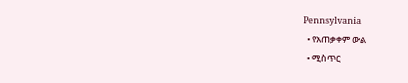Pennsylvania
  • የአጠቃቀም ውል
  • ሚስጥር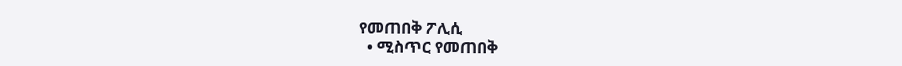የመጠበቅ ፖሊሲ
  • ሚስጥር የመጠበቅ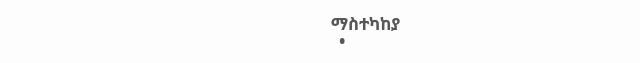ማስተካከያ
  •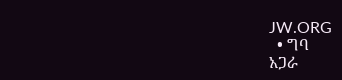JW.ORG
  • ግባ
አጋራ